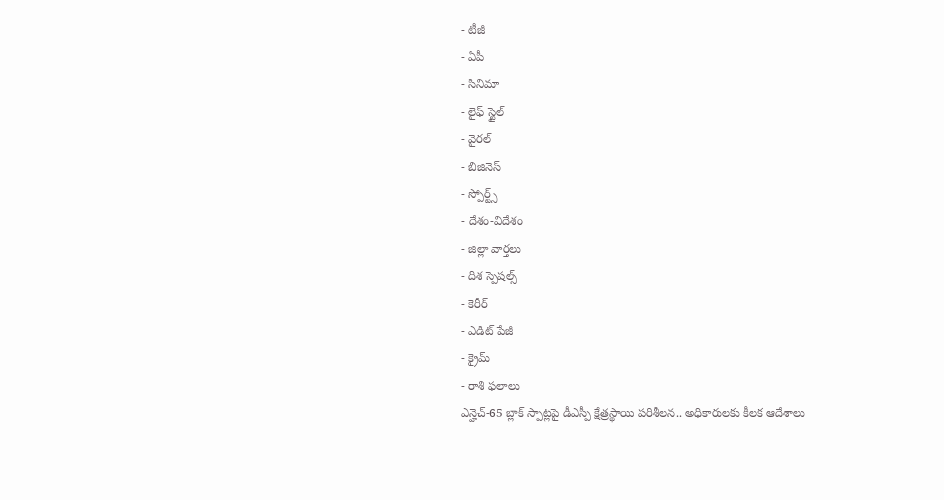- టీజీ
- ఏపీ
- సినిమా
- లైఫ్ స్టైల్
- వైరల్
- బిజినెస్
- స్పోర్ట్స్
- దేశం-విదేశం
- జిల్లా వార్తలు
- దిశ స్పెషల్స్
- కెరీర్
- ఎడిట్ పేజీ
- క్రైమ్
- రాశి ఫలాలు
ఎన్హెచ్-65 బ్లాక్ స్పాట్లపై డీఎస్పీ క్షేత్రస్థాయి పరిశీలన.. అధికారులకు కీలక ఆదేశాలు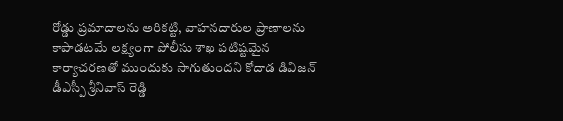రోడ్డు ప్రమాదాలను అరికట్టి, వాహనదారుల ప్రాణాలను కాపాడటమే లక్ష్యంగా పోలీసు శాఖ పటిష్టమైన కార్యాచరణతో ముందుకు సాగుతుందని కోదాడ డివిజన్ డీఎస్పీ శ్రీనివాస్ రెడ్డి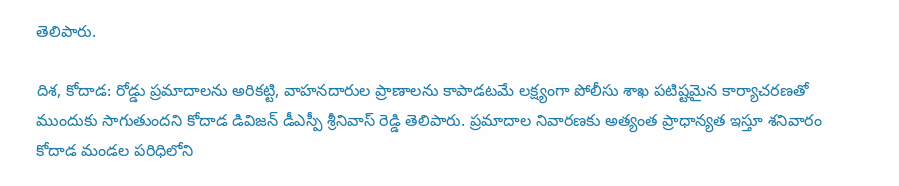తెలిపారు.

దిశ, కోదాడ: రోడ్డు ప్రమాదాలను అరికట్టి, వాహనదారుల ప్రాణాలను కాపాడటమే లక్ష్యంగా పోలీసు శాఖ పటిష్టమైన కార్యాచరణతో ముందుకు సాగుతుందని కోదాడ డివిజన్ డీఎస్పీ శ్రీనివాస్ రెడ్డి తెలిపారు. ప్రమాదాల నివారణకు అత్యంత ప్రాధాన్యత ఇస్తూ శనివారం కోదాడ మండల పరిధిలోని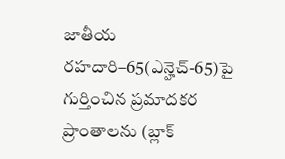జాతీయ రహదారి–65(ఎన్హెచ్-65)పై గుర్తించిన ప్రమాదకర ప్రాంతాలను (బ్లాక్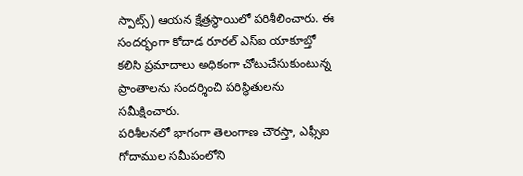స్పాట్స్) ఆయన క్షేత్రస్థాయిలో పరిశీలించారు. ఈ సందర్భంగా కోదాడ రూరల్ ఎస్ఐ యాకూబ్తో కలిసి ప్రమాదాలు అధికంగా చోటుచేసుకుంటున్న ప్రాంతాలను సందర్శించి పరిస్థితులను సమీక్షించారు.
పరిశీలనలో భాగంగా తెలంగాణ చౌరస్తా, ఎఫ్సీఐ గోదాముల సమీపంలోని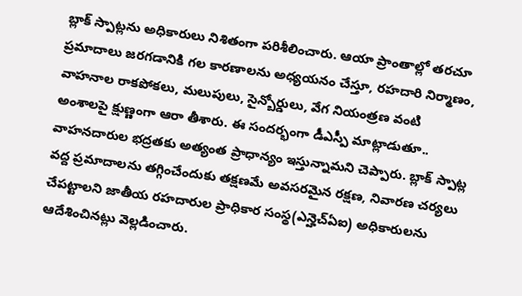బ్లాక్ స్పాట్లను అధికారులు నిశితంగా పరిశీలించారు. ఆయా ప్రాంతాల్లో తరచూ ప్రమాదాలు జరగడానికి గల కారణాలను అధ్యయనం చేస్తూ, రహదారి నిర్మాణం, వాహనాల రాకపోకలు, మలుపులు, సైన్బోర్డులు, వేగ నియంత్రణ వంటి అంశాలపై క్షుణ్ణంగా ఆరా తీశారు. ఈ సందర్భంగా డీఎస్పీ మాట్లాడుతూ.. వాహనదారుల భద్రతకు అత్యంత ప్రాధాన్యం ఇస్తున్నామని చెప్పారు. బ్లాక్ స్పాట్ల వద్ద ప్రమాదాలను తగ్గించేందుకు తక్షణమే అవసరమైన రక్షణ, నివారణ చర్యలు చేపట్టాలని జాతీయ రహదారుల ప్రాధికార సంస్థ(ఎన్హెచ్ఏఐ) అధికారులను ఆదేశించినట్లు వెల్లడించారు.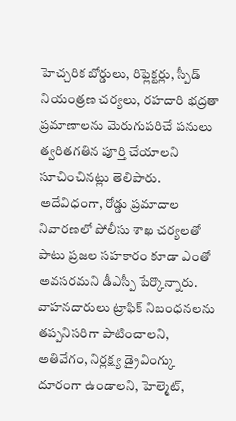హెచ్చరిక బోర్డులు, రిఫ్లెక్టర్లు, స్పీడ్ నియంత్రణ చర్యలు, రహదారి భద్రతా ప్రమాణాలను మెరుగుపరిచే పనులు త్వరితగతిన పూర్తి చేయాలని సూచించినట్లు తెలిపారు. అదేవిధంగా, రోడ్డు ప్రమాదాల నివారణలో పోలీసు శాఖ చర్యలతో పాటు ప్రజల సహకారం కూడా ఎంతో అవసరమని డీఎస్పీ పేర్కొన్నారు. వాహనదారులు ట్రాఫిక్ నిబంధనలను తప్పనిసరిగా పాటించాలని, అతివేగం, నిర్లక్ష్య డ్రైవింగ్కు దూరంగా ఉండాలని, హెల్మెట్,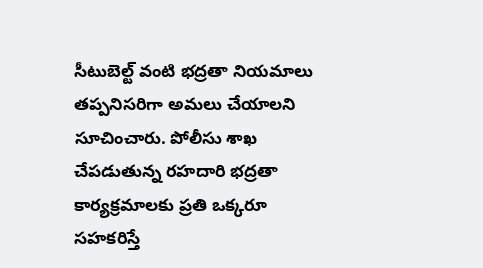సీటుబెల్ట్ వంటి భద్రతా నియమాలు తప్పనిసరిగా అమలు చేయాలని సూచించారు. పోలీసు శాఖ చేపడుతున్న రహదారి భద్రతా కార్యక్రమాలకు ప్రతి ఒక్కరూ సహకరిస్తే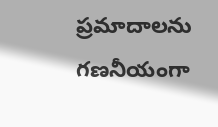ప్రమాదాలను గణనీయంగా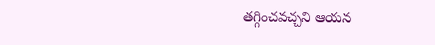తగ్గించవచ్చని ఆయన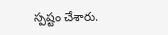స్పష్టం చేశారు.